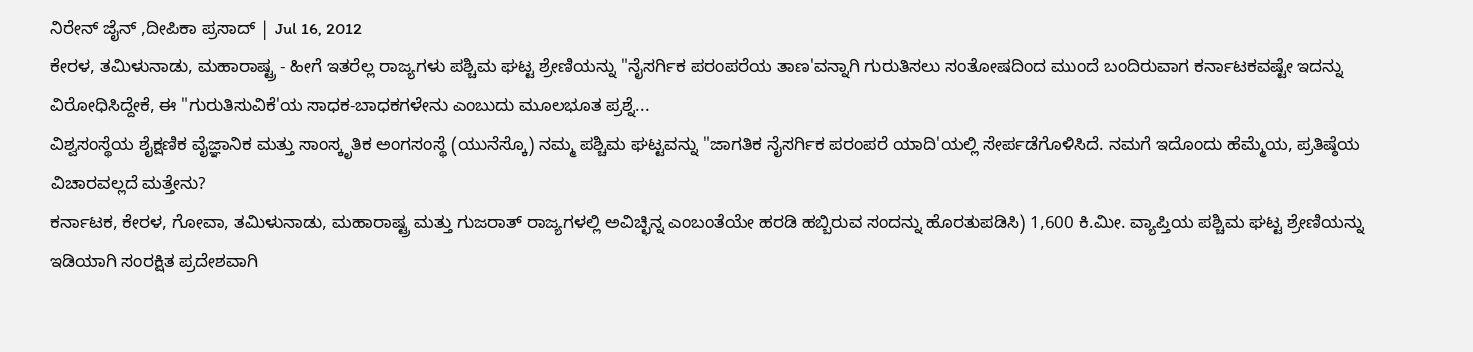ನಿರೇನ್ ಜೈನ್ ,ದೀಪಿಕಾ ಪ್ರಸಾದ್ | Jul 16, 2012
ಕೇರಳ, ತಮಿಳುನಾಡು, ಮಹಾರಾಷ್ಟ್ರ - ಹೀಗೆ ಇತರೆಲ್ಲ ರಾಜ್ಯಗಳು ಪಶ್ಚಿಮ ಘಟ್ಟ ಶ್ರೇಣಿಯನ್ನು "ನೈಸರ್ಗಿಕ ಪರಂಪರೆಯ ತಾಣ'ವನ್ನಾಗಿ ಗುರುತಿಸಲು ಸಂತೋಷದಿಂದ ಮುಂದೆ ಬಂದಿರುವಾಗ ಕರ್ನಾಟಕವಷ್ಟೇ ಇದನ್ನು ವಿರೋಧಿಸಿದ್ದೇಕೆ, ಈ "ಗುರುತಿಸುವಿಕೆ'ಯ ಸಾಧಕ-ಬಾಧಕಗಳೇನು ಎಂಬುದು ಮೂಲಭೂತ ಪ್ರಶ್ನೆ...
ವಿಶ್ವಸಂಸ್ಥೆಯ ಶೈಕ್ಷಣಿಕ ವೈಜ್ಞಾನಿಕ ಮತ್ತು ಸಾಂಸ್ಕೃತಿಕ ಅಂಗಸಂಸ್ಥೆ (ಯುನೆಸ್ಕೊ) ನಮ್ಮ ಪಶ್ಚಿಮ ಘಟ್ಟವನ್ನು "ಜಾಗತಿಕ ನೈಸರ್ಗಿಕ ಪರಂಪರೆ ಯಾದಿ'ಯಲ್ಲಿ ಸೇರ್ಪಡೆಗೊಳಿಸಿದೆ. ನಮಗೆ ಇದೊಂದು ಹೆಮ್ಮೆಯ, ಪ್ರತಿಷ್ಠೆಯ ವಿಚಾರವಲ್ಲದೆ ಮತ್ತೇನು?
ಕರ್ನಾಟಕ, ಕೇರಳ, ಗೋವಾ, ತಮಿಳುನಾಡು, ಮಹಾರಾಷ್ಟ್ರ ಮತ್ತು ಗುಜರಾತ್ ರಾಜ್ಯಗಳಲ್ಲಿ ಅವಿಚ್ಛಿನ್ನ ಎಂಬಂತೆಯೇ ಹರಡಿ ಹಬ್ಬಿರುವ ಸಂದನ್ನು ಹೊರತುಪಡಿಸಿ) 1,600 ಕಿ.ಮೀ. ವ್ಯಾಪ್ತಿಯ ಪಶ್ಚಿಮ ಘಟ್ಟ ಶ್ರೇಣಿಯನ್ನು ಇಡಿಯಾಗಿ ಸಂರಕ್ಷಿತ ಪ್ರದೇಶವಾಗಿ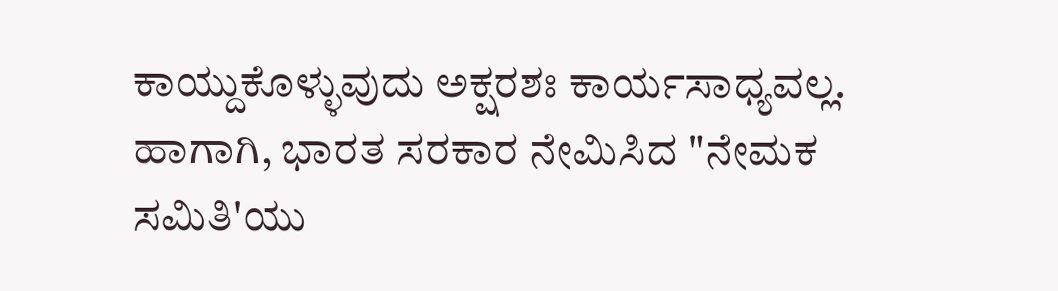ಕಾಯ್ದುಕೊಳ್ಳುವುದು ಅಕ್ಷರಶಃ ಕಾರ್ಯಸಾಧ್ಯವಲ್ಲ. ಹಾಗಾಗಿ, ಭಾರತ ಸರಕಾರ ನೇಮಿಸಿದ "ನೇಮಕ ಸಮಿತಿ'ಯು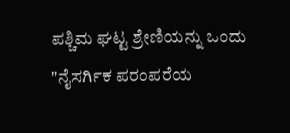ಪಶ್ಚಿಮ ಘಟ್ಟ ಶ್ರೇಣಿಯನ್ನು ಒಂದು "ನೈಸರ್ಗಿಕ ಪರಂಪರೆಯ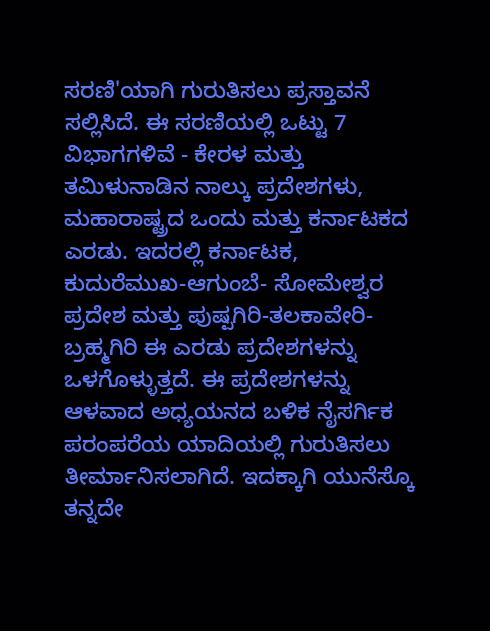ಸರಣಿ'ಯಾಗಿ ಗುರುತಿಸಲು ಪ್ರಸ್ತಾವನೆ ಸಲ್ಲಿಸಿದೆ. ಈ ಸರಣಿಯಲ್ಲಿ ಒಟ್ಟು 7 ವಿಭಾಗಗಳಿವೆ - ಕೇರಳ ಮತ್ತು ತಮಿಳುನಾಡಿನ ನಾಲ್ಕು ಪ್ರದೇಶಗಳು, ಮಹಾರಾಷ್ಟ್ರದ ಒಂದು ಮತ್ತು ಕರ್ನಾಟಕದ ಎರಡು. ಇದರಲ್ಲಿ ಕರ್ನಾಟಕ, ಕುದುರೆಮುಖ-ಆಗುಂಬೆ- ಸೋಮೇಶ್ವರ ಪ್ರದೇಶ ಮತ್ತು ಪುಷ್ಪಗಿರಿ-ತಲಕಾವೇರಿ-ಬ್ರಹ್ಮಗಿರಿ ಈ ಎರಡು ಪ್ರದೇಶಗಳನ್ನು ಒಳಗೊಳ್ಳುತ್ತದೆ. ಈ ಪ್ರದೇಶಗಳನ್ನು ಆಳವಾದ ಅಧ್ಯಯನದ ಬಳಿಕ ನೈಸರ್ಗಿಕ ಪರಂಪರೆಯ ಯಾದಿಯಲ್ಲಿ ಗುರುತಿಸಲು ತೀರ್ಮಾನಿಸಲಾಗಿದೆ. ಇದಕ್ಕಾಗಿ ಯುನೆಸ್ಕೊ ತನ್ನದೇ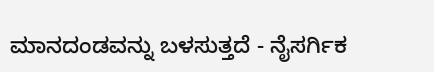ಮಾನದಂಡವನ್ನು ಬಳಸುತ್ತದೆ - ನೈಸರ್ಗಿಕ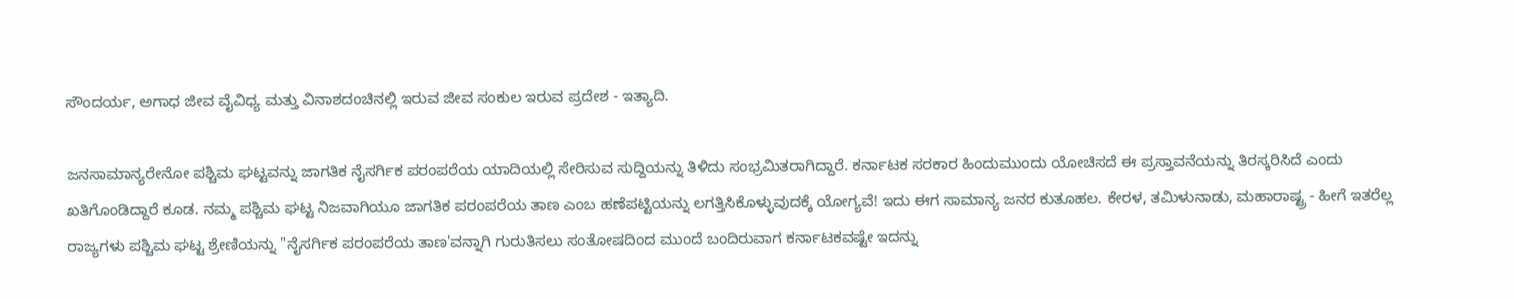ಸೌಂದರ್ಯ, ಅಗಾಧ ಜೀವ ವೈವಿಧ್ಯ ಮತ್ತು ವಿನಾಶದಂಚಿನಲ್ಲಿ ಇರುವ ಜೀವ ಸಂಕುಲ ಇರುವ ಪ್ರದೇಶ - ಇತ್ಯಾದಿ.

ಜನಸಾಮಾನ್ಯರೇನೋ ಪಶ್ಚಿಮ ಘಟ್ಟವನ್ನು ಜಾಗತಿಕ ನೈಸರ್ಗಿಕ ಪರಂಪರೆಯ ಯಾದಿಯಲ್ಲಿ ಸೇರಿಸುವ ಸುದ್ದಿಯನ್ನು ತಿಳಿದು ಸಂಭ್ರಮಿತರಾಗಿದ್ದಾರೆ. ಕರ್ನಾಟಕ ಸರಕಾರ ಹಿಂದುಮುಂದು ಯೋಚಿಸದೆ ಈ ಪ್ರಸ್ತಾವನೆಯನ್ನು ತಿರಸ್ಕರಿಸಿದೆ ಎಂದು ಖತಿಗೊಂಡಿದ್ದಾರೆ ಕೂಡ. ನಮ್ಮ ಪಶ್ಚಿಮ ಘಟ್ಟ ನಿಜವಾಗಿಯೂ ಜಾಗತಿಕ ಪರಂಪರೆಯ ತಾಣ ಎಂಬ ಹಣೆಪಟ್ಟಿಯನ್ನು ಲಗತ್ತಿಸಿಕೊಳ್ಳುವುದಕ್ಕೆ ಯೋಗ್ಯವೆ! ಇದು ಈಗ ಸಾಮಾನ್ಯ ಜನರ ಕುತೂಹಲ. ಕೇರಳ, ತಮಿಳುನಾಡು, ಮಹಾರಾಷ್ಟ್ರ - ಹೀಗೆ ಇತರೆಲ್ಲ ರಾಜ್ಯಗಳು ಪಶ್ಚಿಮ ಘಟ್ಟ ಶ್ರೇಣಿಯನ್ನು "ನೈಸರ್ಗಿಕ ಪರಂಪರೆಯ ತಾಣ'ವನ್ನಾಗಿ ಗುರುತಿಸಲು ಸಂತೋಷದಿಂದ ಮುಂದೆ ಬಂದಿರುವಾಗ ಕರ್ನಾಟಕವಷ್ಟೇ ಇದನ್ನು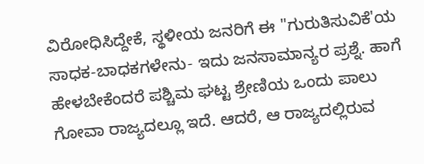ವಿರೋಧಿಸಿದ್ದೇಕೆ, ಸ್ಥಳೀಯ ಜನರಿಗೆ ಈ "ಗುರುತಿಸುವಿಕೆ'ಯ ಸಾಧಕ-ಬಾಧಕಗಳೇನು- ಇದು ಜನಸಾಮಾನ್ಯರ ಪ್ರಶ್ನೆ. ಹಾಗೆ ಹೇಳಬೇಕೆಂದರೆ ಪಶ್ಚಿಮ ಘಟ್ಟ ಶ್ರೇಣಿಯ ಒಂದು ಪಾಲು ಗೋವಾ ರಾಜ್ಯದಲ್ಲೂ ಇದೆ. ಆದರೆ, ಆ ರಾಜ್ಯದಲ್ಲಿರುವ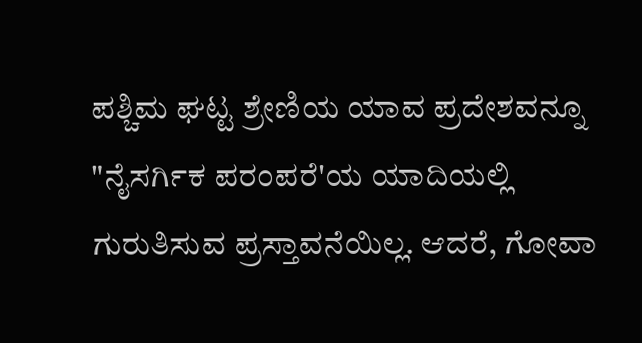ಪಶ್ಚಿಮ ಘಟ್ಟ ಶ್ರೇಣಿಯ ಯಾವ ಪ್ರದೇಶವನ್ನೂ "ನೈಸರ್ಗಿಕ ಪರಂಪರೆ'ಯ ಯಾದಿಯಲ್ಲಿ ಗುರುತಿಸುವ ಪ್ರಸ್ತಾವನೆಯಿಲ್ಲ. ಆದರೆ, ಗೋವಾ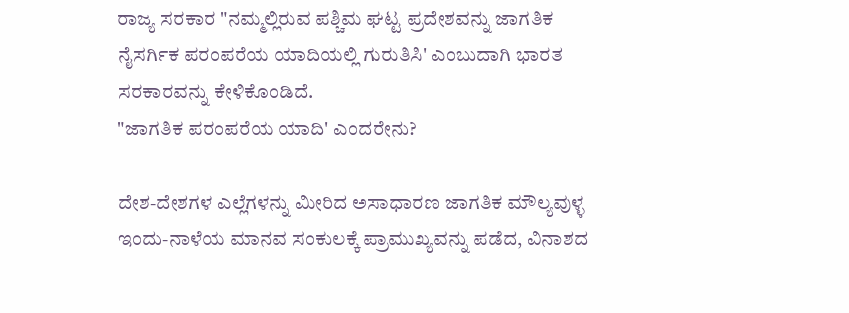ರಾಜ್ಯ ಸರಕಾರ "ನಮ್ಮಲ್ಲಿರುವ ಪಶ್ಚಿಮ ಘಟ್ಟ ಪ್ರದೇಶವನ್ನು ಜಾಗತಿಕ ನೈಸರ್ಗಿಕ ಪರಂಪರೆಯ ಯಾದಿಯಲ್ಲಿ ಗುರುತಿಸಿ' ಎಂಬುದಾಗಿ ಭಾರತ ಸರಕಾರವನ್ನು ಕೇಳಿಕೊಂಡಿದೆ.
"ಜಾಗತಿಕ ಪರಂಪರೆಯ ಯಾದಿ' ಎಂದರೇನು?

ದೇಶ-ದೇಶಗಳ ಎಲ್ಲೆಗಳನ್ನು ಮೀರಿದ ಅಸಾಧಾರಣ ಜಾಗತಿಕ ಮೌಲ್ಯವುಳ್ಳ ಇಂದು-ನಾಳೆಯ ಮಾನವ ಸಂಕುಲಕ್ಕೆ ಪ್ರಾಮುಖ್ಯವನ್ನು ಪಡೆದ, ವಿನಾಶದ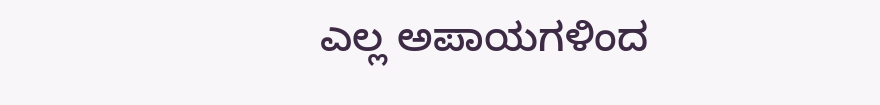ಎಲ್ಲ ಅಪಾಯಗಳಿಂದ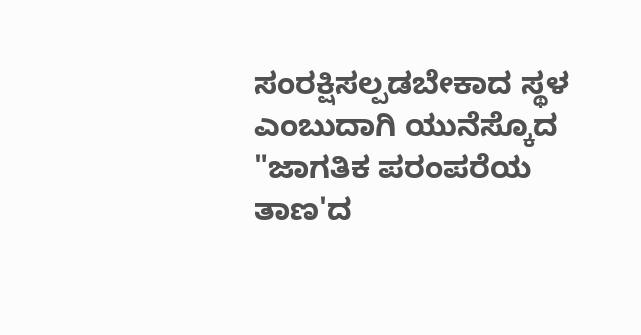ಸಂರಕ್ಷಿಸಲ್ಪಡಬೇಕಾದ ಸ್ಥಳ ಎಂಬುದಾಗಿ ಯುನೆಸ್ಕೊದ "ಜಾಗತಿಕ ಪರಂಪರೆಯ ತಾಣ'ದ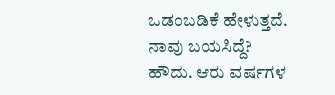ಒಡಂಬಡಿಕೆ ಹೇಳುತ್ತದೆ.
ನಾವು ಬಯಸಿದ್ದೆ?
ಹೌದು. ಆರು ವರ್ಷಗಳ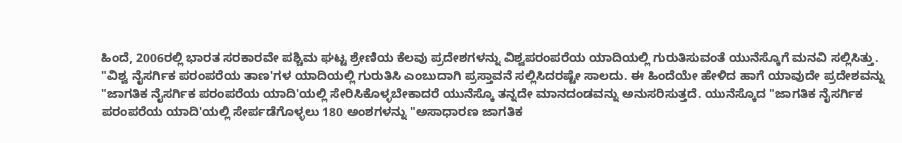ಹಿಂದೆ, 2006ರಲ್ಲಿ ಭಾರತ ಸರಕಾರವೇ ಪಶ್ಚಿಮ ಘಟ್ಟ ಶ್ರೇಣಿಯ ಕೆಲವು ಪ್ರದೇಶಗಳನ್ನು ವಿಶ್ವಪರಂಪರೆಯ ಯಾದಿಯಲ್ಲಿ ಗುರುತಿಸುವಂತೆ ಯುನೆಸ್ಕೊಗೆ ಮನವಿ ಸಲ್ಲಿಸಿತ್ತು.
"ವಿಶ್ವ ನೈಸರ್ಗಿಕ ಪರಂಪರೆಯ ತಾಣ'ಗಳ ಯಾದಿಯಲ್ಲಿ ಗುರುತಿಸಿ ಎಂಬುದಾಗಿ ಪ್ರಸ್ತಾವನೆ ಸಲ್ಲಿಸಿದರಷ್ಟೇ ಸಾಲದು. ಈ ಹಿಂದೆಯೇ ಹೇಳಿದ ಹಾಗೆ ಯಾವುದೇ ಪ್ರದೇಶವನ್ನು "ಜಾಗತಿಕ ನೈಸರ್ಗಿಕ ಪರಂಪರೆಯ ಯಾದಿ'ಯಲ್ಲಿ ಸೇರಿಸಿಕೊಳ್ಳಬೇಕಾದರೆ ಯುನೆಸ್ಕೊ ತನ್ನದೇ ಮಾನದಂಡವನ್ನು ಅನುಸರಿಸುತ್ತದೆ. ಯುನೆಸ್ಕೊದ "ಜಾಗತಿಕ ನೈಸರ್ಗಿಕ ಪರಂಪರೆಯ ಯಾದಿ'ಯಲ್ಲಿ ಸೇರ್ಪಡೆಗೊಳ್ಳಲು 180 ಅಂಶಗಳನ್ನು "ಅಸಾಧಾರಣ ಜಾಗತಿಕ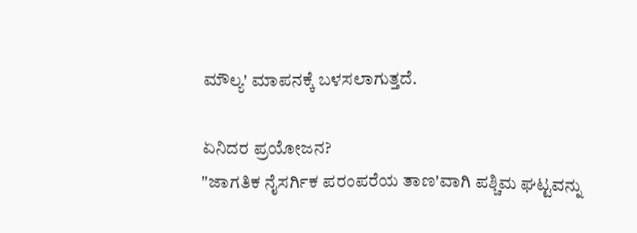ಮೌಲ್ಯ' ಮಾಪನಕ್ಕೆ ಬಳಸಲಾಗುತ್ತದೆ.

ಏನಿದರ ಪ್ರಯೋಜನ?
"ಜಾಗತಿಕ ನೈಸರ್ಗಿಕ ಪರಂಪರೆಯ ತಾಣ'ವಾಗಿ ಪಶ್ಚಿಮ ಘಟ್ಟವನ್ನು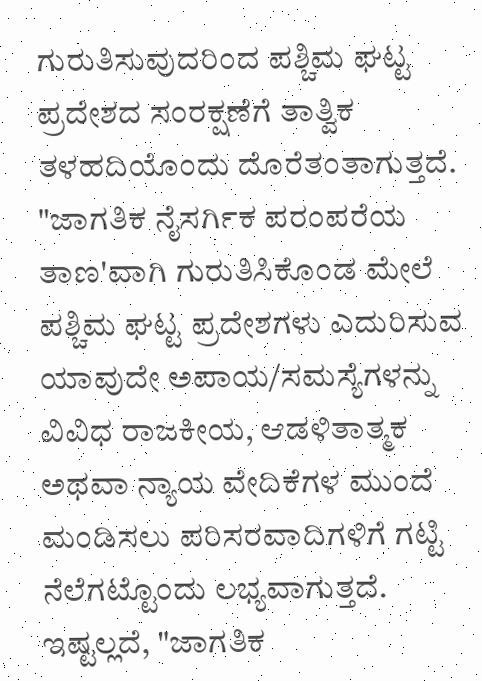ಗುರುತಿಸುವುದರಿಂದ ಪಶ್ಚಿಮ ಘಟ್ಟ ಪ್ರದೇಶದ ಸಂರಕ್ಷಣೆಗೆ ತಾತ್ವಿಕ ತಳಹದಿಯೊಂದು ದೊರೆತಂತಾಗುತ್ತದೆ. "ಜಾಗತಿಕ ನೈಸರ್ಗಿಕ ಪರಂಪರೆಯ ತಾಣ'ವಾಗಿ ಗುರುತಿಸಿಕೊಂಡ ಮೇಲೆ ಪಶ್ಚಿಮ ಘಟ್ಟ ಪ್ರದೇಶಗಳು ಎದುರಿಸುವ ಯಾವುದೇ ಅಪಾಯ/ಸಮಸ್ಯೆಗಳನ್ನು ವಿವಿಧ ರಾಜಕೀಯ, ಆಡಳಿತಾತ್ಮಕ ಅಥವಾ ನ್ಯಾಯ ವೇದಿಕೆಗಳ ಮುಂದೆ ಮಂಡಿಸಲು ಪರಿಸರವಾದಿಗಳಿಗೆ ಗಟ್ಟಿ ನೆಲೆಗಟ್ಟೊಂದು ಲಭ್ಯವಾಗುತ್ತದೆ. ಇಷ್ಟಲ್ಲದೆ, "ಜಾಗತಿಕ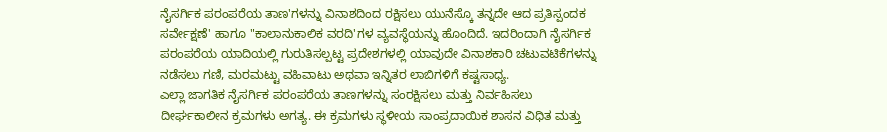ನೈಸರ್ಗಿಕ ಪರಂಪರೆಯ ತಾಣ'ಗಳನ್ನು ವಿನಾಶದಿಂದ ರಕ್ಷಿಸಲು ಯುನೆಸ್ಕೊ ತನ್ನದೇ ಆದ ಪ್ರತಿಸ್ಪಂದಕ ಸರ್ವೇಕ್ಷಣೆ' ಹಾಗೂ "ಕಾಲಾನುಕಾಲಿಕ ವರದಿ'ಗಳ ವ್ಯವಸ್ಥೆಯನ್ನು ಹೊಂದಿದೆ. ಇದರಿಂದಾಗಿ ನೈಸರ್ಗಿಕ ಪರಂಪರೆಯ ಯಾದಿಯಲ್ಲಿ ಗುರುತಿಸಲ್ಪಟ್ಟ ಪ್ರದೇಶಗಳಲ್ಲಿ ಯಾವುದೇ ವಿನಾಶಕಾರಿ ಚಟುವಟಿಕೆಗಳನ್ನು ನಡೆಸಲು ಗಣಿ, ಮರಮಟ್ಟು ವಹಿವಾಟು ಅಥವಾ ಇನ್ನಿತರ ಲಾಬಿಗಳಿಗೆ ಕಷ್ಟಸಾಧ್ಯ.
ಎಲ್ಲಾ ಜಾಗತಿಕ ನೈಸರ್ಗಿಕ ಪರಂಪರೆಯ ತಾಣಗಳನ್ನು ಸಂರಕ್ಷಿಸಲು ಮತ್ತು ನಿರ್ವಹಿಸಲು ದೀರ್ಘಕಾಲೀನ ಕ್ರಮಗಳು ಅಗತ್ಯ. ಈ ಕ್ರಮಗಳು ಸ್ಥಳೀಯ ಸಾಂಪ್ರದಾಯಿಕ ಶಾಸನ ವಿಧಿತ ಮತ್ತು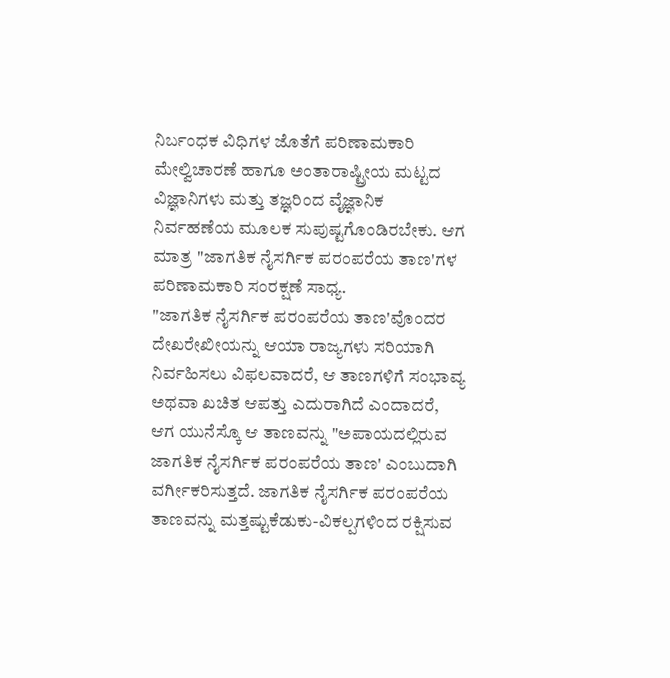ನಿರ್ಬಂಧಕ ವಿಧಿಗಳ ಜೊತೆಗೆ ಪರಿಣಾಮಕಾರಿ ಮೇಲ್ವಿಚಾರಣೆ ಹಾಗೂ ಅಂತಾರಾಷ್ಟ್ರೀಯ ಮಟ್ಟದ ವಿಜ್ಞಾನಿಗಳು ಮತ್ತು ತಜ್ಞರಿಂದ ವೈಜ್ಞಾನಿಕ ನಿರ್ವಹಣೆಯ ಮೂಲಕ ಸುಪುಷ್ಟಗೊಂಡಿರಬೇಕು. ಆಗ ಮಾತ್ರ "ಜಾಗತಿಕ ನೈಸರ್ಗಿಕ ಪರಂಪರೆಯ ತಾಣ'ಗಳ ಪರಿಣಾಮಕಾರಿ ಸಂರಕ್ಷಣೆ ಸಾಧ್ಯ.
"ಜಾಗತಿಕ ನೈಸರ್ಗಿಕ ಪರಂಪರೆಯ ತಾಣ'ವೊಂದರ ದೇಖರೇಖೀಯನ್ನು ಆಯಾ ರಾಜ್ಯಗಳು ಸರಿಯಾಗಿ ನಿರ್ವಹಿಸಲು ವಿಫಲವಾದರೆ, ಆ ತಾಣಗಳಿಗೆ ಸಂಭಾವ್ಯ ಅಥವಾ ಖಚಿತ ಆಪತ್ತು ಎದುರಾಗಿದೆ ಎಂದಾದರೆ, ಆಗ ಯುನೆಸ್ಕೊ ಆ ತಾಣವನ್ನು "ಅಪಾಯದಲ್ಲಿರುವ ಜಾಗತಿಕ ನೈಸರ್ಗಿಕ ಪರಂಪರೆಯ ತಾಣ' ಎಂಬುದಾಗಿ ವರ್ಗೀಕರಿಸುತ್ತದೆ. ಜಾಗತಿಕ ನೈಸರ್ಗಿಕ ಪರಂಪರೆಯ ತಾಣವನ್ನು ಮತ್ತಷ್ಟುಕೆಡುಕು-ವಿಕಲ್ಪಗಳಿಂದ ರಕ್ಷಿಸುವ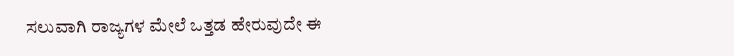ಸಲುವಾಗಿ ರಾಜ್ಯಗಳ ಮೇಲೆ ಒತ್ತಡ ಹೇರುವುದೇ ಈ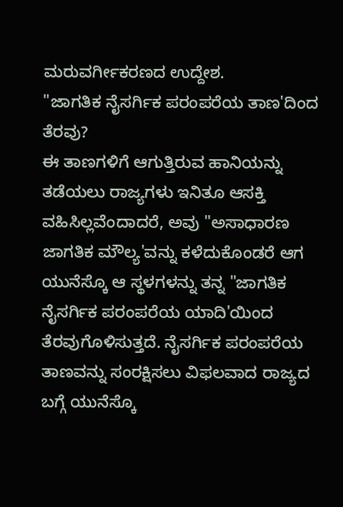ಮರುವರ್ಗೀಕರಣದ ಉದ್ದೇಶ.
"ಜಾಗತಿಕ ನೈಸರ್ಗಿಕ ಪರಂಪರೆಯ ತಾಣ'ದಿಂದ ತೆರವು?
ಈ ತಾಣಗಳಿಗೆ ಆಗುತ್ತಿರುವ ಹಾನಿಯನ್ನು ತಡೆಯಲು ರಾಜ್ಯಗಳು ಇನಿತೂ ಆಸಕ್ತಿ ವಹಿಸಿಲ್ಲವೆಂದಾದರೆ, ಅವು "ಅಸಾಧಾರಣ ಜಾಗತಿಕ ಮೌಲ್ಯ'ವನ್ನು ಕಳೆದುಕೊಂಡರೆ ಆಗ ಯುನೆಸ್ಕೊ ಆ ಸ್ಥಳಗಳನ್ನು ತನ್ನ "ಜಾಗತಿಕ ನೈಸರ್ಗಿಕ ಪರಂಪರೆಯ ಯಾದಿ'ಯಿಂದ ತೆರವುಗೊಳಿಸುತ್ತದೆ. ನೈಸರ್ಗಿಕ ಪರಂಪರೆಯ ತಾಣವನ್ನು ಸಂರಕ್ಷಿಸಲು ವಿಫಲವಾದ ರಾಜ್ಯದ ಬಗ್ಗೆ ಯುನೆಸ್ಕೊ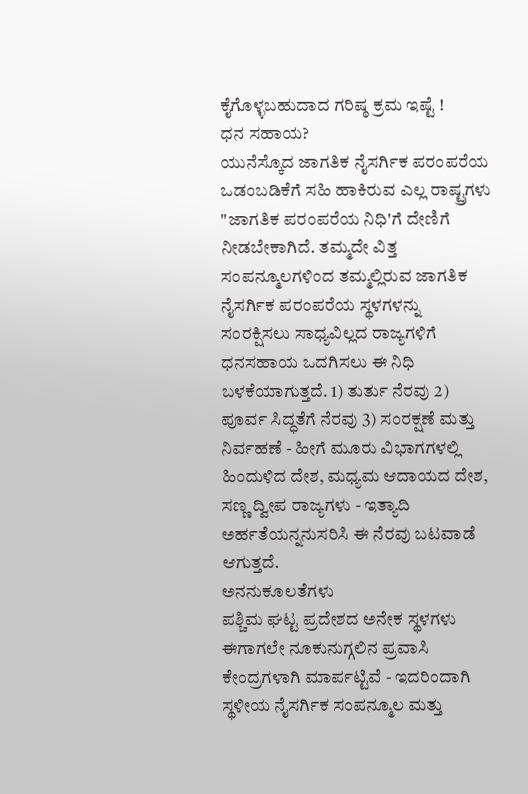ಕೈಗೊಳ್ಳಬಹುದಾದ ಗರಿಷ್ಠ ಕ್ರಮ ಇಷ್ಟೆ !
ಧನ ಸಹಾಯ?
ಯುನೆಸ್ಕೊದ ಜಾಗತಿಕ ನೈಸರ್ಗಿಕ ಪರಂಪರೆಯ ಒಡಂಬಡಿಕೆಗೆ ಸಹಿ ಹಾಕಿರುವ ಎಲ್ಲ ರಾಷ್ಟ್ರಗಳು "ಜಾಗತಿಕ ಪರಂಪರೆಯ ನಿಧಿ'ಗೆ ದೇಣಿಗೆ ನೀಡಬೇಕಾಗಿದೆ. ತಮ್ಮದೇ ವಿತ್ತ ಸಂಪನ್ಮೂಲಗಳಿಂದ ತಮ್ಮಲ್ಲಿರುವ ಜಾಗತಿಕ ನೈಸರ್ಗಿಕ ಪರಂಪರೆಯ ಸ್ಥಳಗಳನ್ನು ಸಂರಕ್ಷಿಸಲು ಸಾಧ್ಯವಿಲ್ಲದ ರಾಜ್ಯಗಳಿಗೆ ಧನಸಹಾಯ ಒದಗಿಸಲು ಈ ನಿಧಿ ಬಳಕೆಯಾಗುತ್ತದೆ. 1) ತುರ್ತು ನೆರವು 2) ಪೂರ್ವ ಸಿದ್ಧತೆಗೆ ನೆರವು 3) ಸಂರಕ್ಷಣೆ ಮತ್ತು ನಿರ್ವಹಣೆ - ಹೀಗೆ ಮೂರು ವಿಭಾಗಗಳಲ್ಲಿ ಹಿಂದುಳಿದ ದೇಶ, ಮಧ್ಯಮ ಆದಾಯದ ದೇಶ, ಸಣ್ಣ ದ್ವೀಪ ರಾಜ್ಯಗಳು - ಇತ್ಯಾದಿ ಅರ್ಹತೆಯನ್ನನುಸರಿಸಿ ಈ ನೆರವು ಬಟವಾಡೆ ಆಗುತ್ತದೆ.
ಅನನುಕೂಲತೆಗಳು
ಪಶ್ಚಿಮ ಘಟ್ಟ ಪ್ರದೇಶದ ಅನೇಕ ಸ್ಥಳಗಳು ಈಗಾಗಲೇ ನೂಕುನುಗ್ಗಲಿನ ಪ್ರವಾಸಿ ಕೇಂದ್ರಗಳಾಗಿ ಮಾರ್ಪಟ್ಟಿವೆ - ಇದರಿಂದಾಗಿ ಸ್ಥಳೀಯ ನೈಸರ್ಗಿಕ ಸಂಪನ್ಮೂಲ ಮತ್ತು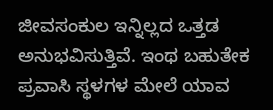ಜೀವಸಂಕುಲ ಇನ್ನಿಲ್ಲದ ಒತ್ತಡ ಅನುಭವಿಸುತ್ತಿವೆ. ಇಂಥ ಬಹುತೇಕ ಪ್ರವಾಸಿ ಸ್ಥಳಗಳ ಮೇಲೆ ಯಾವ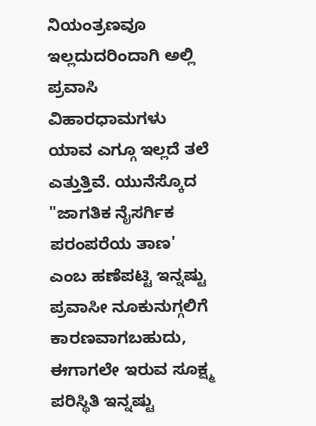ನಿಯಂತ್ರಣವೂ ಇಲ್ಲದುದರಿಂದಾಗಿ ಅಲ್ಲಿ ಪ್ರವಾಸಿ ವಿಹಾರಧಾಮಗಳು ಯಾವ ಎಗ್ಗೂ ಇಲ್ಲದೆ ತಲೆ ಎತ್ತುತ್ತಿವೆ. ಯುನೆಸ್ಕೊದ "ಜಾಗತಿಕ ನೈಸರ್ಗಿಕ ಪರಂಪರೆಯ ತಾಣ' ಎಂಬ ಹಣೆಪಟ್ಟಿ ಇನ್ನಷ್ಟು ಪ್ರವಾಸೀ ನೂಕುನುಗ್ಗಲಿಗೆ ಕಾರಣವಾಗಬಹುದು, ಈಗಾಗಲೇ ಇರುವ ಸೂಕ್ಷ್ಮ ಪರಿಸ್ಥಿತಿ ಇನ್ನಷ್ಟು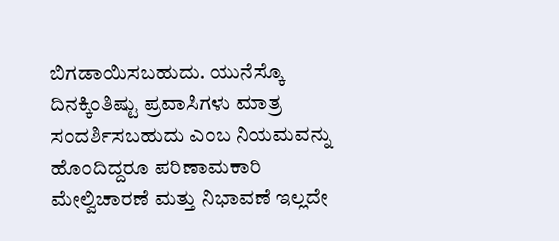ಬಿಗಡಾಯಿಸಬಹುದು. ಯುನೆಸ್ಕೊ ದಿನಕ್ಕಿಂತಿಷ್ಟು ಪ್ರವಾಸಿಗಳು ಮಾತ್ರ ಸಂದರ್ಶಿಸಬಹುದು ಎಂಬ ನಿಯಮವನ್ನು ಹೊಂದಿದ್ದರೂ ಪರಿಣಾಮಕಾರಿ ಮೇಲ್ವಿಚಾರಣೆ ಮತ್ತು ನಿಭಾವಣೆ ಇಲ್ಲದೇ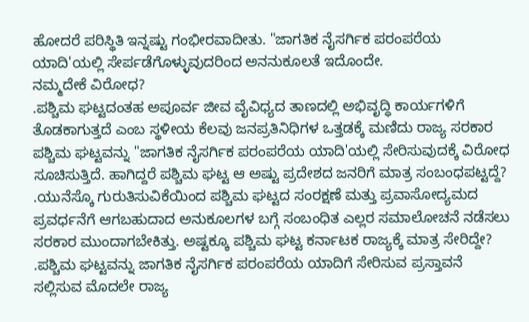ಹೋದರೆ ಪರಿಸ್ಥಿತಿ ಇನ್ನಷ್ಟು ಗಂಭೀರವಾದೀತು. "ಜಾಗತಿಕ ನೈಸರ್ಗಿಕ ಪರಂಪರೆಯ ಯಾದಿ'ಯಲ್ಲಿ ಸೇರ್ಪಡೆಗೊಳ್ಳುವುದರಿಂದ ಅನನುಕೂಲತೆ ಇದೊಂದೇ.
ನಮ್ಮದೇಕೆ ವಿರೋಧ?
.ಪಶ್ಚಿಮ ಘಟ್ಟದಂತಹ ಅಪೂರ್ವ ಜೀವ ವೈವಿಧ್ಯದ ತಾಣದಲ್ಲಿ ಅಭಿವೃದ್ಧಿ ಕಾರ್ಯಗಳಿಗೆ ತೊಡಕಾಗುತ್ತದೆ ಎಂಬ ಸ್ಥಳೀಯ ಕೆಲವು ಜನಪ್ರತಿನಿಧಿಗಳ ಒತ್ತಡಕ್ಕೆ ಮಣಿದು ರಾಜ್ಯ ಸರಕಾರ ಪಶ್ಚಿಮ ಘಟ್ಟವನ್ನು "ಜಾಗತಿಕ ನೈಸರ್ಗಿಕ ಪರಂಪರೆಯ ಯಾದಿ'ಯಲ್ಲಿ ಸೇರಿಸುವುದಕ್ಕೆ ವಿರೋಧ ಸೂಚಿಸುತ್ತಿದೆ. ಹಾಗಿದ್ದರೆ ಪಶ್ಚಿಮ ಘಟ್ಟ ಆ ಅಷ್ಟು ಪ್ರದೇಶದ ಜನರಿಗೆ ಮಾತ್ರ ಸಂಬಂಧಪಟ್ಟದ್ದೆ?
.ಯುನೆಸ್ಕೊ ಗುರುತಿಸುವಿಕೆಯಿಂದ ಪಶ್ಚಿಮ ಘಟ್ಟದ ಸಂರಕ್ಷಣೆ ಮತ್ತು ಪ್ರವಾಸೋದ್ಯಮದ ಪ್ರವರ್ಧನೆಗೆ ಆಗಬಹುದಾದ ಅನುಕೂಲಗಳ ಬಗ್ಗೆ ಸಂಬಂಧಿತ ಎಲ್ಲರ ಸಮಾಲೋಚನೆ ನಡೆಸಲು ಸರಕಾರ ಮುಂದಾಗಬೇಕಿತ್ತು. ಅಷ್ಟಕ್ಕೂ ಪಶ್ಚಿಮ ಘಟ್ಟ ಕರ್ನಾಟಕ ರಾಜ್ಯಕ್ಕೆ ಮಾತ್ರ ಸೇರಿದ್ದೇ?
.ಪಶ್ಚಿಮ ಘಟ್ಟವನ್ನು ಜಾಗತಿಕ ನೈಸರ್ಗಿಕ ಪರಂಪರೆಯ ಯಾದಿಗೆ ಸೇರಿಸುವ ಪ್ರಸ್ತಾವನೆ ಸಲ್ಲಿಸುವ ಮೊದಲೇ ರಾಜ್ಯ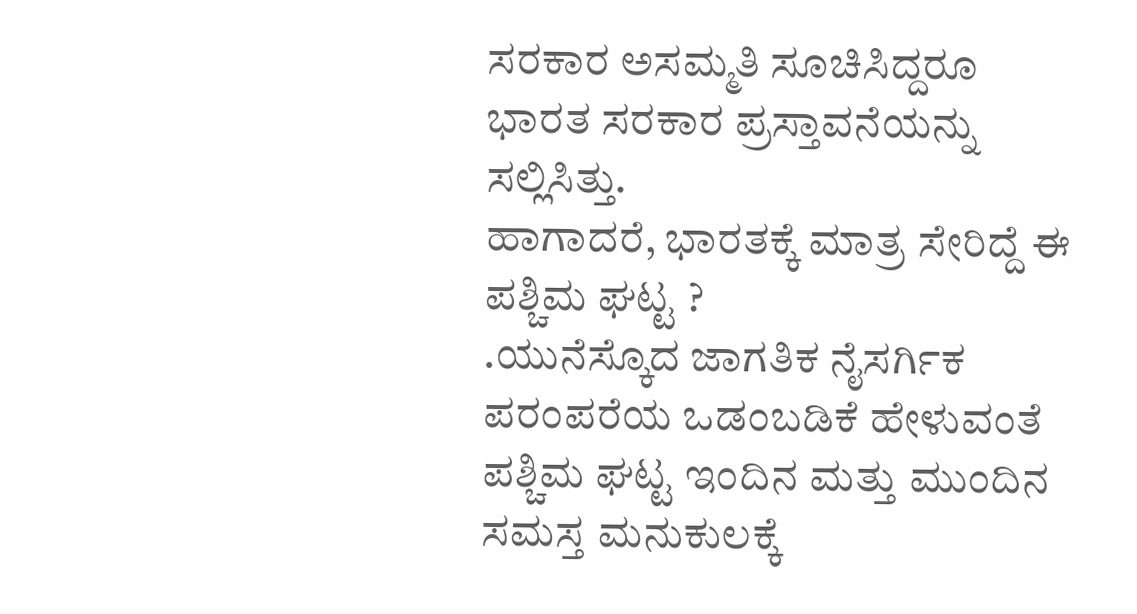ಸರಕಾರ ಅಸಮ್ಮತಿ ಸೂಚಿಸಿದ್ದರೂ ಭಾರತ ಸರಕಾರ ಪ್ರಸ್ತಾವನೆಯನ್ನು ಸಲ್ಲಿಸಿತ್ತು.
ಹಾಗಾದರೆ, ಭಾರತಕ್ಕೆ ಮಾತ್ರ ಸೇರಿದ್ದೆ ಈ ಪಶ್ಚಿಮ ಘಟ್ಟ ?
.ಯುನೆಸ್ಕೊದ ಜಾಗತಿಕ ನೈಸರ್ಗಿಕ ಪರಂಪರೆಯ ಒಡಂಬಡಿಕೆ ಹೇಳುವಂತೆ ಪಶ್ಚಿಮ ಘಟ್ಟ ಇಂದಿನ ಮತ್ತು ಮುಂದಿನ ಸಮಸ್ತ ಮನುಕುಲಕ್ಕೆ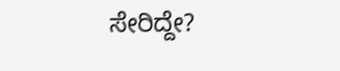ಸೇರಿದ್ದೇ?